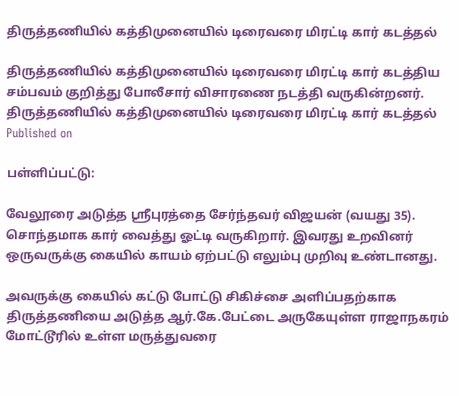திருத்தணியில் கத்திமுனையில் டிரைவரை மிரட்டி கார் கடத்தல்

திருத்தணியில் கத்திமுனையில் டிரைவரை மிரட்டி கார் கடத்திய சம்பவம் குறித்து போலீசார் விசாரணை நடத்தி வருகின்றனர்.
திருத்தணியில் கத்திமுனையில் டிரைவரை மிரட்டி கார் கடத்தல்
Published on

பள்ளிப்பட்டு:

வேலூரை அடுத்த ஸ்ரீபுரத்தை சேர்ந்தவர் விஜயன் (வயது 35). சொந்தமாக கார் வைத்து ஓட்டி வருகிறார். இவரது உறவினர் ஒருவருக்கு கையில் காயம் ஏற்பட்டு எலும்பு முறிவு உண்டானது.

அவருக்கு கையில் கட்டு போட்டு சிகிச்சை அளிப்பதற்காக திருத்தணியை அடுத்த ஆர்.கே.பேட்டை அருகேயுள்ள ராஜாநகரம் மோட்டூரில் உள்ள மருத்துவரை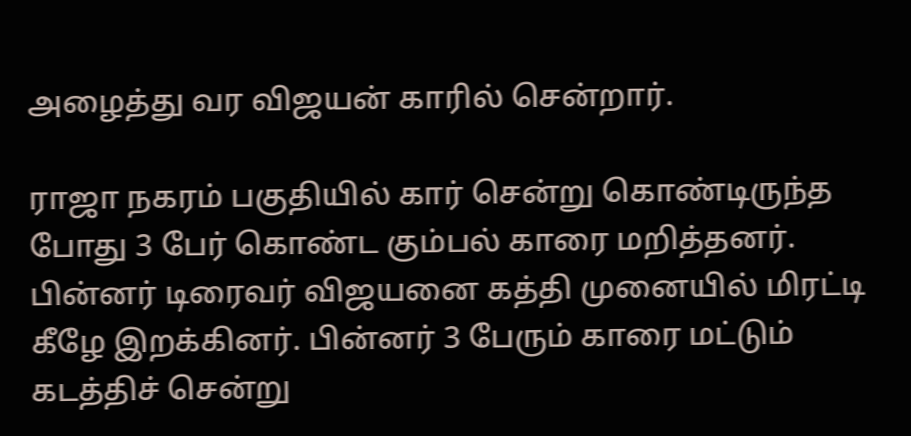அழைத்து வர விஜயன் காரில் சென்றார்.

ராஜா நகரம் பகுதியில் கார் சென்று கொண்டிருந்த போது 3 பேர் கொண்ட கும்பல் காரை மறித்தனர். பின்னர் டிரைவர் விஜயனை கத்தி முனையில் மிரட்டி கீழே இறக்கினர். பின்னர் 3 பேரும் காரை மட்டும் கடத்திச் சென்று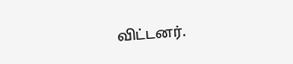விட்டனர்.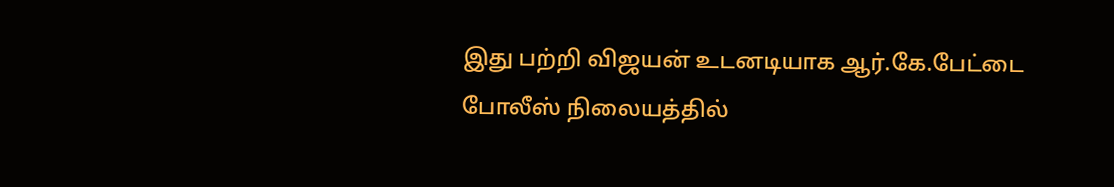இது பற்றி விஜயன் உடனடியாக ஆர்.கே.பேட்டை போலீஸ் நிலையத்தில்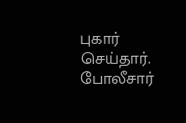புகார் செய்தார். போலீசார்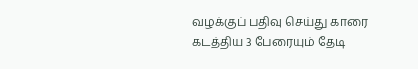வழக்குப் பதிவு செய்து காரை கடத்திய 3 பேரையும் தேடி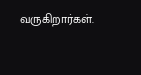வருகிறார்கள்.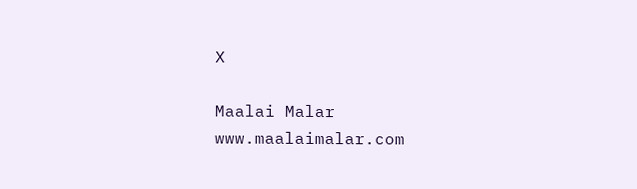X

Maalai Malar
www.maalaimalar.com